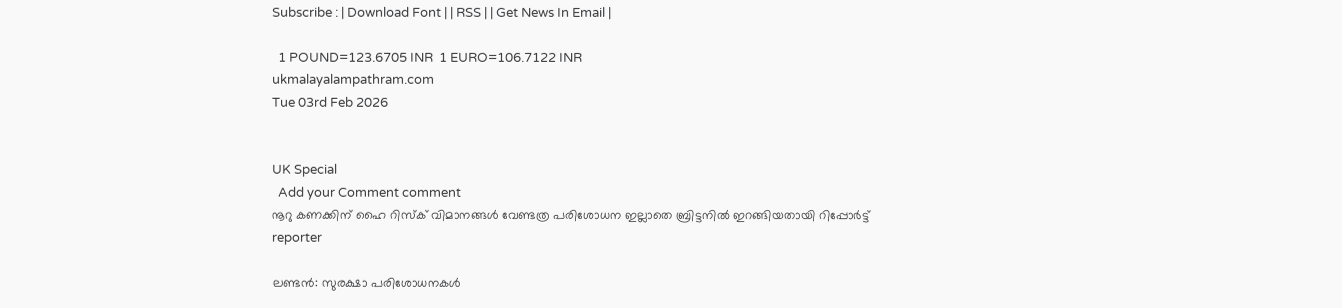Subscribe : | Download Font | | RSS | | Get News In Email |

  1 POUND=123.6705 INR  1 EURO=106.7122 INR
ukmalayalampathram.com
Tue 03rd Feb 2026


UK Special
  Add your Comment comment
നൂറു കണക്കിന് ഹൈ റിസ്‌ക് വിമാനങ്ങള്‍ വേണ്ടത്ര പരിശോധന ഇല്ലാതെ ബ്രിട്ടനില്‍ ഇറങ്ങിയതായി റിപ്പോര്‍ട്ട്
reporter

ലണ്ടന്‍: സുരക്ഷാ പരിശോധനകള്‍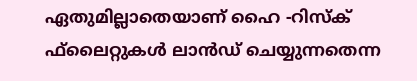ഏതുമില്ലാതെയാണ് ഹൈ -റിസ്‌ക് ഫ്‌ലൈറ്റുകള്‍ ലാന്‍ഡ് ചെയ്യുന്നതെന്ന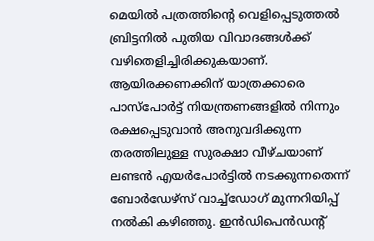മെയില്‍ പത്രത്തിന്റെ വെളിപ്പെടുത്തല്‍ ബ്രിട്ടനില്‍ പുതിയ വിവാദങ്ങള്‍ക്ക് വഴിതെളിച്ചിരിക്കുകയാണ്. ആയിരക്കണക്കിന് യാത്രക്കാരെ പാസ്‌പോര്‍ട്ട് നിയന്ത്രണങ്ങളില്‍ നിന്നും രക്ഷപ്പെടുവാന്‍ അനുവദിക്കുന്ന തരത്തിലുള്ള സുരക്ഷാ വീഴ്ചയാണ് ലണ്ടന്‍ എയര്‍പോര്‍ട്ടില്‍ നടക്കുന്നതെന്ന് ബോര്‍ഡേഴ്‌സ് വാച്ച്‌ഡോഗ് മുന്നറിയിപ്പ് നല്‍കി കഴിഞ്ഞു. ഇന്‍ഡിപെന്‍ഡന്റ്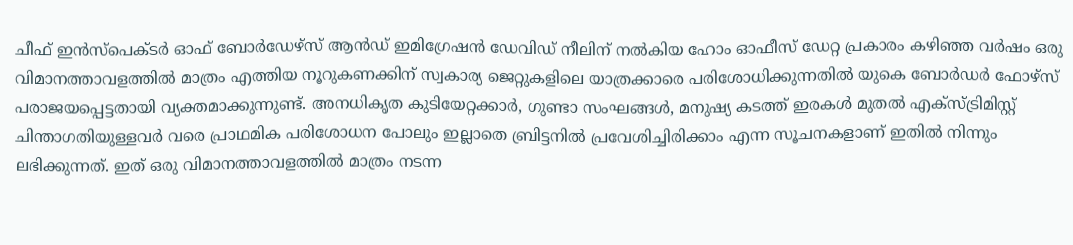ചീഫ് ഇന്‍സ്പെക്ടര്‍ ഓഫ് ബോര്‍ഡേഴ്സ് ആന്‍ഡ് ഇമിഗ്രേഷന്‍ ഡേവിഡ് നീലിന് നല്‍കിയ ഹോം ഓഫീസ് ഡേറ്റ പ്രകാരം കഴിഞ്ഞ വര്‍ഷം ഒരു വിമാനത്താവളത്തില്‍ മാത്രം എത്തിയ നൂറുകണക്കിന് സ്വകാര്യ ജെറ്റുകളിലെ യാത്രക്കാരെ പരിശോധിക്കുന്നതില്‍ യുകെ ബോര്‍ഡര്‍ ഫോഴ്സ് പരാജയപ്പെട്ടതായി വ്യക്തമാക്കുന്നുണ്ട്. അനധികൃത കുടിയേറ്റക്കാര്‍, ഗുണ്ടാ സംഘങ്ങള്‍, മനുഷ്യ കടത്ത് ഇരകള്‍ മുതല്‍ എക്‌സ്ട്രിമിസ്റ്റ് ചിന്താഗതിയുള്ളവര്‍ വരെ പ്രാഥമിക പരിശോധന പോലും ഇല്ലാതെ ബ്രിട്ടനില്‍ പ്രവേശിച്ചിരിക്കാം എന്ന സൂചനകളാണ് ഇതില്‍ നിന്നും ലഭിക്കുന്നത്. ഇത് ഒരു വിമാനത്താവളത്തില്‍ മാത്രം നടന്ന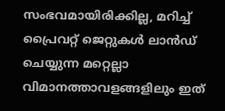സംഭവമായിരിക്കില്ല, മറിച്ച് പ്രൈവറ്റ് ജെറ്റുകള്‍ ലാന്‍ഡ് ചെയ്യുന്ന മറ്റെല്ലാ വിമാനത്താവളങ്ങളിലും ഇത്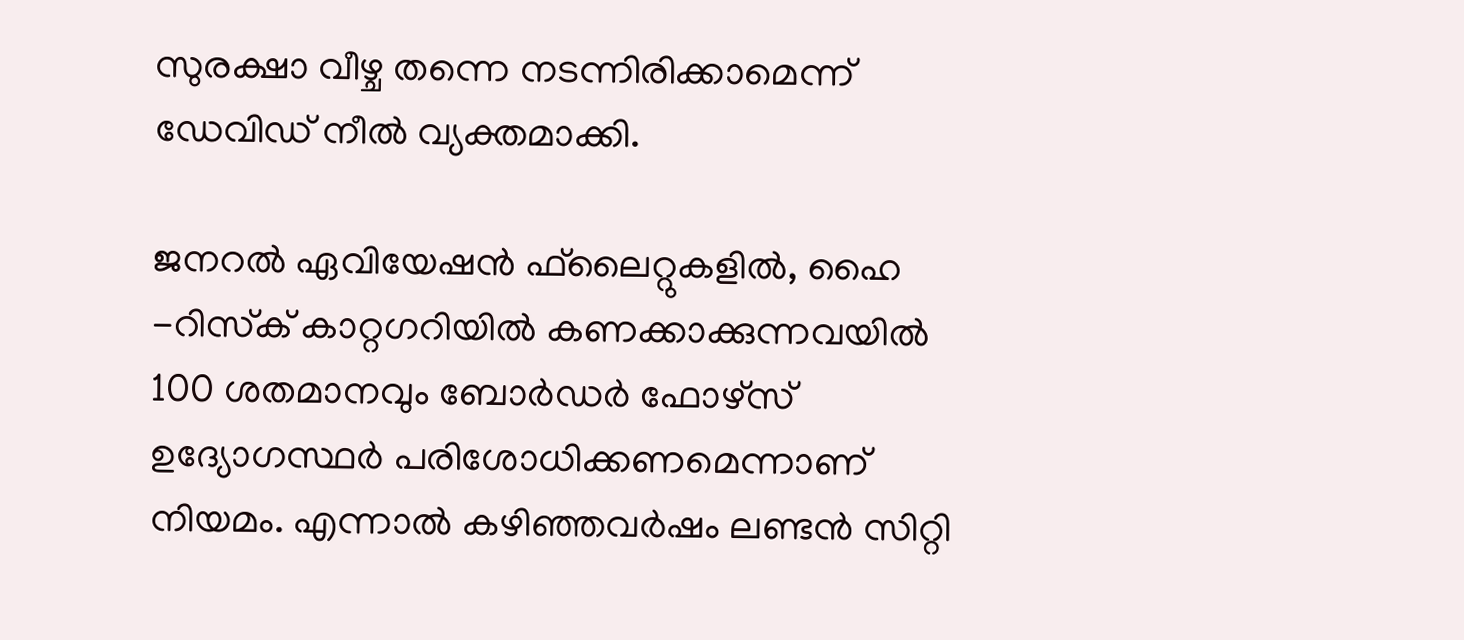സുരക്ഷാ വീഴ്ച തന്നെ നടന്നിരിക്കാമെന്ന് ഡേവിഡ് നീല്‍ വ്യക്തമാക്കി.

ജനറല്‍ ഏവിയേഷന്‍ ഫ്‌ലൈറ്റുകളില്‍, ഹൈ -റിസ്‌ക് കാറ്റഗറിയില്‍ കണക്കാക്കുന്നവയില്‍ 100 ശതമാനവും ബോര്‍ഡര്‍ ഫോഴ്‌സ് ഉദ്യോഗസ്ഥര്‍ പരിശോധിക്കണമെന്നാണ് നിയമം. എന്നാല്‍ കഴിഞ്ഞവര്‍ഷം ലണ്ടന്‍ സിറ്റി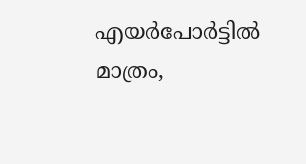എയര്‍പോര്‍ട്ടില്‍ മാത്രം,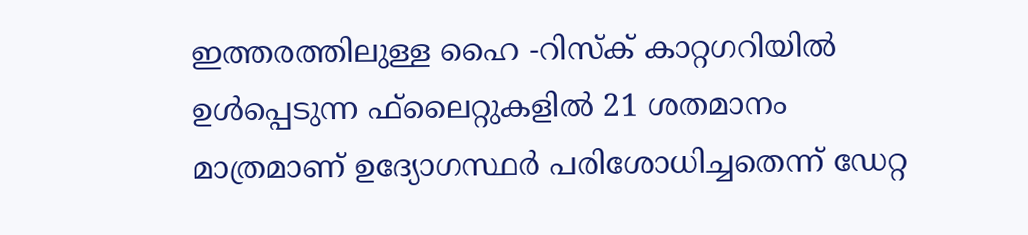ഇത്തരത്തിലുള്ള ഹൈ -റിസ്‌ക് കാറ്റഗറിയില്‍ ഉള്‍പ്പെടുന്ന ഫ്‌ലൈറ്റുകളില്‍ 21 ശതമാനം മാത്രമാണ് ഉദ്യോഗസ്ഥര്‍ പരിശോധിച്ചതെന്ന് ഡേറ്റ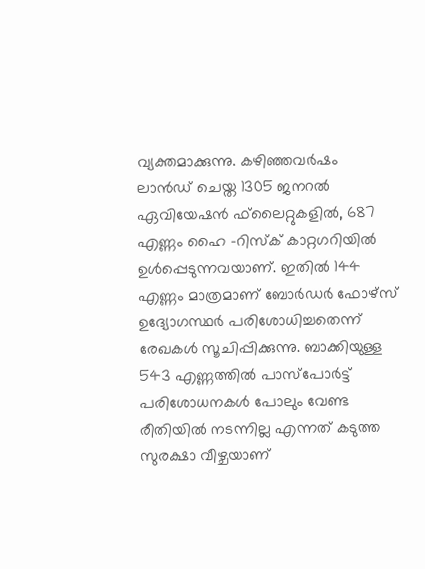വ്യക്തമാക്കുന്നു. കഴിഞ്ഞവര്‍ഷം ലാന്‍ഡ് ചെയ്ത 1305 ജനറല്‍ ഏവിയേഷന്‍ ഫ്‌ലൈറ്റുകളില്‍, 687 എണ്ണം ഹൈ -റിസ്‌ക് കാറ്റഗറിയില്‍ ഉള്‍പ്പെടുന്നവയാണ്. ഇതില്‍ 144 എണ്ണം മാത്രമാണ് ബോര്‍ഡര്‍ ഫോഴ്‌സ് ഉദ്യോഗസ്ഥര്‍ പരിശോധിച്ചതെന്ന് രേഖകള്‍ സൂചിപ്പിക്കുന്നു. ബാക്കിയുള്ള 543 എണ്ണത്തില്‍ പാസ്‌പോര്‍ട്ട് പരിശോധനകള്‍ പോലും വേണ്ട രീതിയില്‍ നടന്നില്ല എന്നത് കടുത്ത സുരക്ഷാ വീഴ്ചയാണ്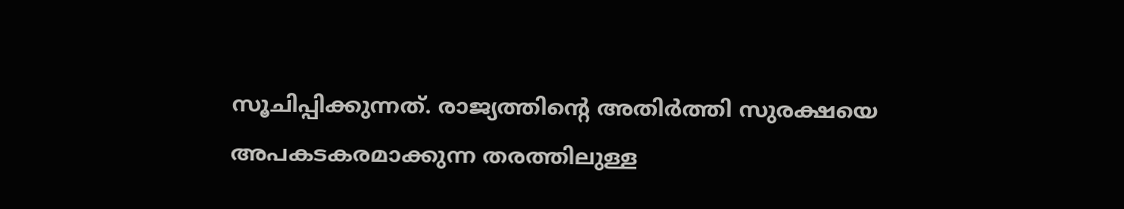സൂചിപ്പിക്കുന്നത്. രാജ്യത്തിന്റെ അതിര്‍ത്തി സുരക്ഷയെ അപകടകരമാക്കുന്ന തരത്തിലുള്ള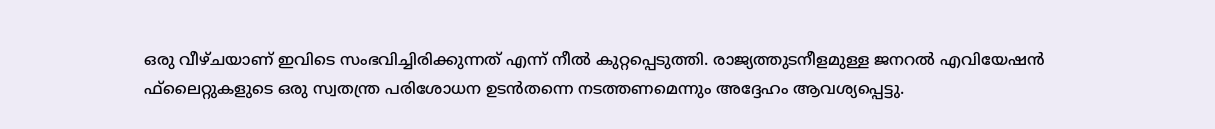ഒരു വീഴ്ചയാണ് ഇവിടെ സംഭവിച്ചിരിക്കുന്നത് എന്ന് നീല്‍ കുറ്റപ്പെടുത്തി. രാജ്യത്തുടനീളമുള്ള ജനറല്‍ എവിയേഷന്‍ ഫ്‌ലൈറ്റുകളുടെ ഒരു സ്വതന്ത്ര പരിശോധന ഉടന്‍തന്നെ നടത്തണമെന്നും അദ്ദേഹം ആവശ്യപ്പെട്ടു.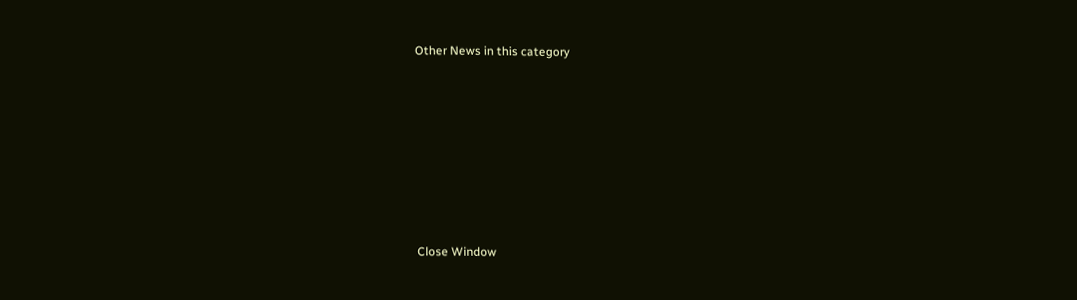Other News in this category








Close Window